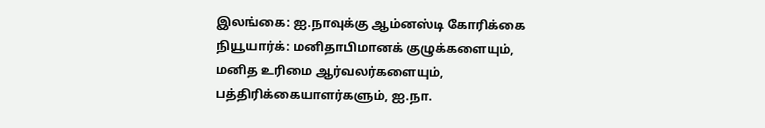இலங்கை: ஐ.நாவுக்கு ஆம்னஸ்டி கோரிக்கை
நியூயார்க்: மனிதாபிமானக் குழுக்களையும், மனித உரிமை ஆர்வலர்களையும், பத்திரிக்கையாளர்களும், ஐ.நா.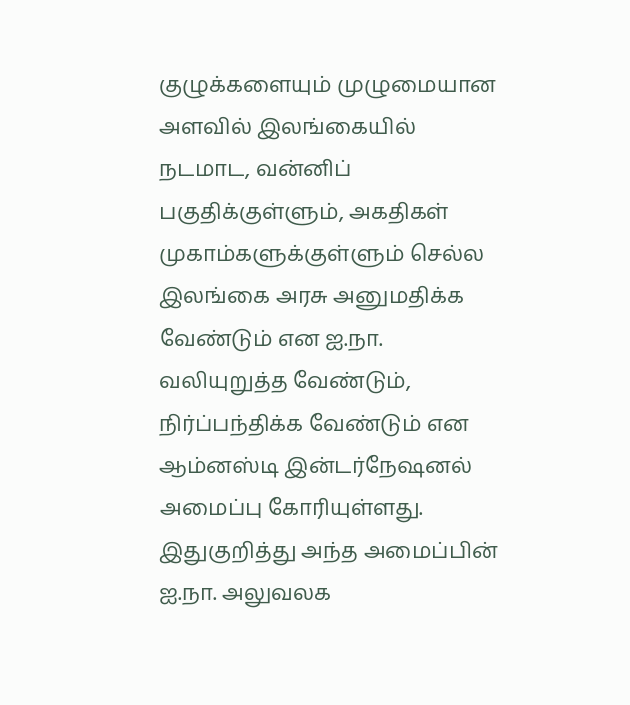குழுக்களையும் முழுமையான அளவில் இலங்கையில் நடமாட, வன்னிப் பகுதிக்குள்ளும், அகதிகள் முகாம்களுக்குள்ளும் செல்ல இலங்கை அரசு அனுமதிக்க வேண்டும் என ஐ.நா. வலியுறுத்த வேண்டும், நிர்ப்பந்திக்க வேண்டும் என ஆம்னஸ்டி இன்டர்நேஷனல் அமைப்பு கோரியுள்ளது.
இதுகுறித்து அந்த அமைப்பின் ஐ.நா. அலுவலக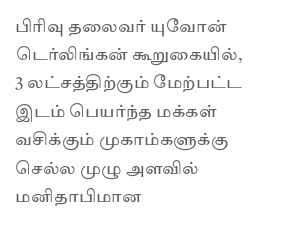பிரிவு தலைவர் யுவோன் டெர்லிங்கன் கூறுகையில், 3 லட்சத்திற்கும் மேற்பட்ட இடம் பெயர்ந்த மக்கள் வசிக்கும் முகாம்களுக்கு செல்ல முழு அளவில் மனிதாபிமான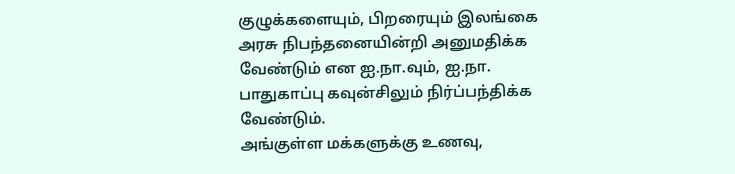குழுக்களையும், பிறரையும் இலங்கை அரசு நிபந்தனையின்றி அனுமதிக்க வேண்டும் என ஐ.நா.வும், ஐ.நா. பாதுகாப்பு கவுன்சிலும் நிர்ப்பந்திக்க வேண்டும்.
அங்குள்ள மக்களுக்கு உணவு,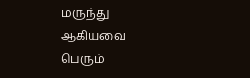மருந்து ஆகியவை பெரும்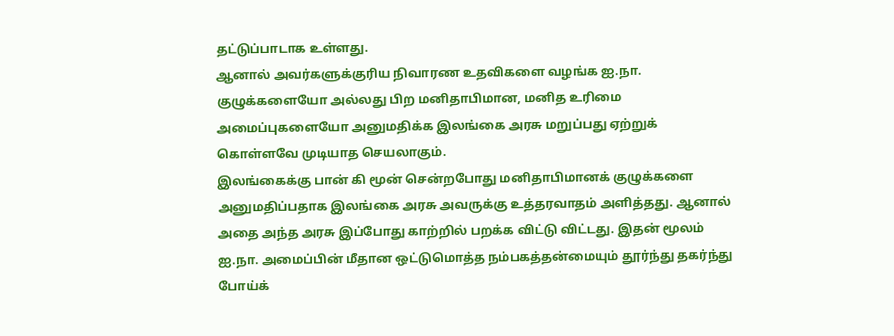தட்டுப்பாடாக உள்ளது.
ஆனால் அவர்களுக்குரிய நிவாரண உதவிகளை வழங்க ஐ.நா. குழுக்களையோ அல்லது பிற மனிதாபிமான, மனித உரிமை அமைப்புகளையோ அனுமதிக்க இலங்கை அரசு மறுப்பது ஏற்றுக் கொள்ளவே முடியாத செயலாகும்.
இலங்கைக்கு பான் கி மூன் சென்றபோது மனிதாபிமானக் குழுக்களை அனுமதிப்பதாக இலங்கை அரசு அவருக்கு உத்தரவாதம் அளித்தது. ஆனால் அதை அந்த அரசு இப்போது காற்றில் பறக்க விட்டு விட்டது. இதன் மூலம் ஐ.நா. அமைப்பின் மீதான ஒட்டுமொத்த நம்பகத்தன்மையும் தூர்ந்து தகர்ந்து போய்க்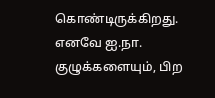கொண்டிருக்கிறது.
எனவே ஐ.நா. குழுக்களையும், பிற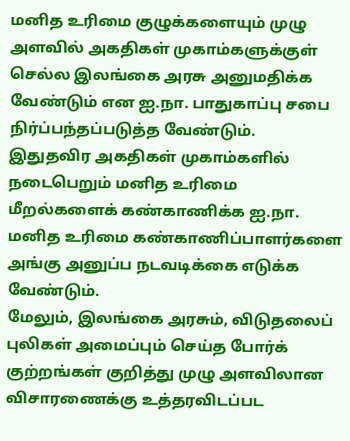மனித உரிமை குழுக்களையும் முழு அளவில் அகதிகள் முகாம்களுக்குள் செல்ல இலங்கை அரசு அனுமதிக்க வேண்டும் என ஐ.நா. பாதுகாப்பு சபை நிர்ப்பந்தப்படுத்த வேண்டும்.
இதுதவிர அகதிகள் முகாம்களில் நடைபெறும் மனித உரிமை மீறல்களைக் கண்காணிக்க ஐ.நா. மனித உரிமை கண்காணிப்பாளர்களை அங்கு அனுப்ப நடவடிக்கை எடுக்க வேண்டும்.
மேலும், இலங்கை அரசும், விடுதலைப் புலிகள் அமைப்பும் செய்த போர்க் குற்றங்கள் குறித்து முழு அளவிலான விசாரணைக்கு உத்தரவிடப்பட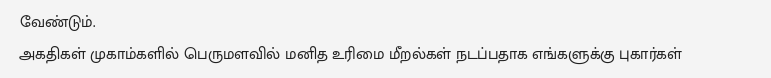வேண்டும்.
அகதிகள் முகாம்களில் பெருமளவில் மனித உரிமை மீறல்கள் நடப்பதாக எங்களுக்கு புகார்கள்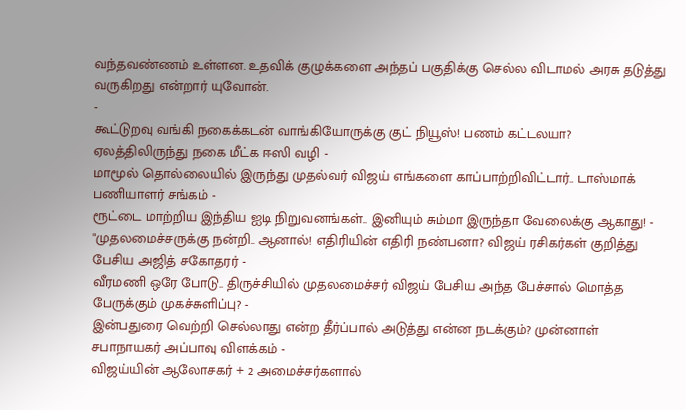வந்தவண்ணம் உள்ளன. உதவிக் குழுக்களை அந்தப் பகுதிக்கு செல்ல விடாமல் அரசு தடுத்து வருகிறது என்றார் யுவோன்.
-
கூட்டுறவு வங்கி நகைக்கடன் வாங்கியோருக்கு குட் நியூஸ்! பணம் கட்டலயா? ஏலத்திலிருந்து நகை மீட்க ஈஸி வழி -
மாமூல் தொல்லையில் இருந்து முதல்வர் விஜய் எங்களை காப்பாற்றிவிட்டார்.. டாஸ்மாக் பணியாளர் சங்கம் -
ரூட்டை மாற்றிய இந்திய ஐடி நிறுவனங்கள்.. இனியும் சும்மா இருந்தா வேலைக்கு ஆகாது! -
"முதலமைச்சருக்கு நன்றி.. ஆனால்! எதிரியின் எதிரி நண்பனா? விஜய் ரசிகர்கள் குறித்து பேசிய அஜித் சகோதரர் -
வீரமணி ஒரே போடு.. திருச்சியில் முதலமைச்சர் விஜய் பேசிய அந்த பேச்சால் மொத்த பேருக்கும் முகச்சுளிப்பு? -
இன்பதுரை வெற்றி செல்லாது என்ற தீர்ப்பால் அடுத்து என்ன நடக்கும்? முன்னாள் சபாநாயகர் அப்பாவு விளக்கம் -
விஜய்யின் ஆலோசகர் + 2 அமைச்சர்களால்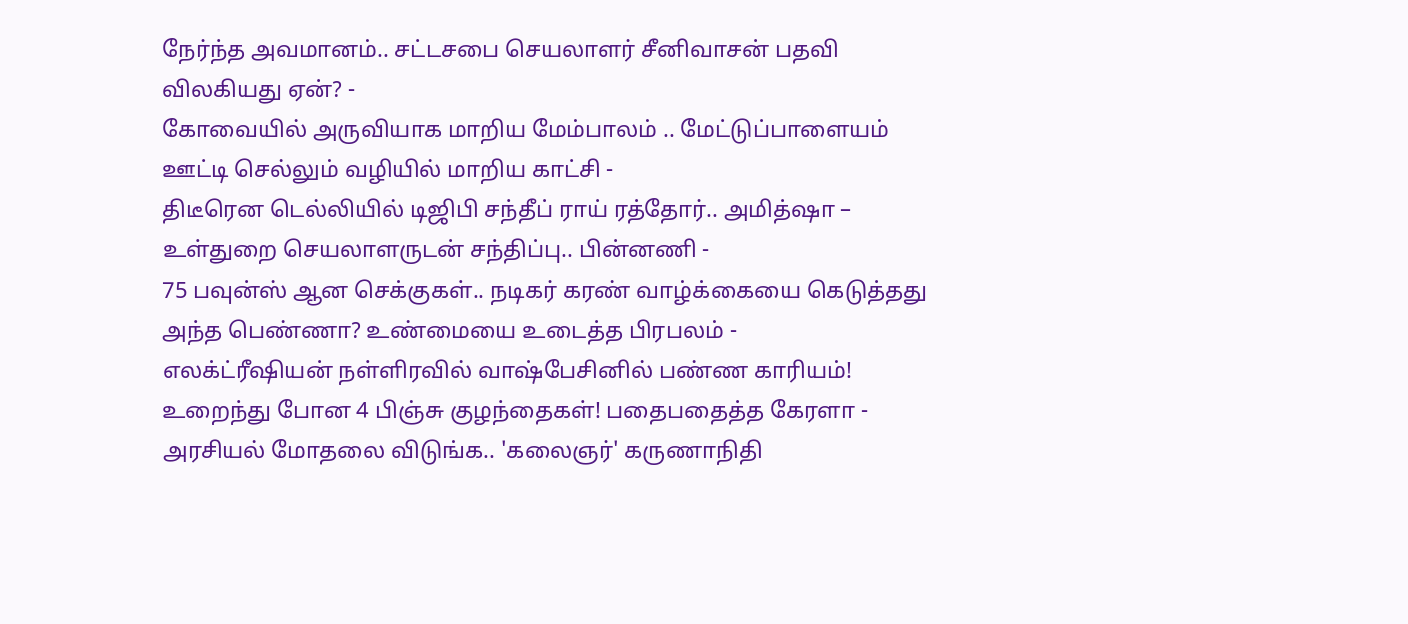நேர்ந்த அவமானம்.. சட்டசபை செயலாளர் சீனிவாசன் பதவி விலகியது ஏன்? -
கோவையில் அருவியாக மாறிய மேம்பாலம் .. மேட்டுப்பாளையம் ஊட்டி செல்லும் வழியில் மாறிய காட்சி -
திடீரென டெல்லியில் டிஜிபி சந்தீப் ராய் ரத்தோர்.. அமித்ஷா – உள்துறை செயலாளருடன் சந்திப்பு.. பின்னணி -
75 பவுன்ஸ் ஆன செக்குகள்.. நடிகர் கரண் வாழ்க்கையை கெடுத்தது அந்த பெண்ணா? உண்மையை உடைத்த பிரபலம் -
எலக்ட்ரீஷியன் நள்ளிரவில் வாஷ்பேசினில் பண்ண காரியம்! உறைந்து போன 4 பிஞ்சு குழந்தைகள்! பதைபதைத்த கேரளா -
அரசியல் மோதலை விடுங்க.. 'கலைஞர்' கருணாநிதி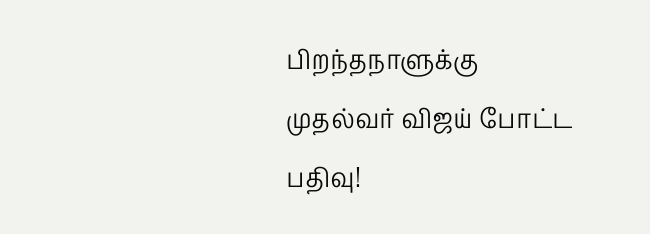பிறந்தநாளுக்கு முதல்வர் விஜய் போட்ட பதிவு!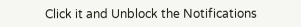Click it and Unblock the Notifications